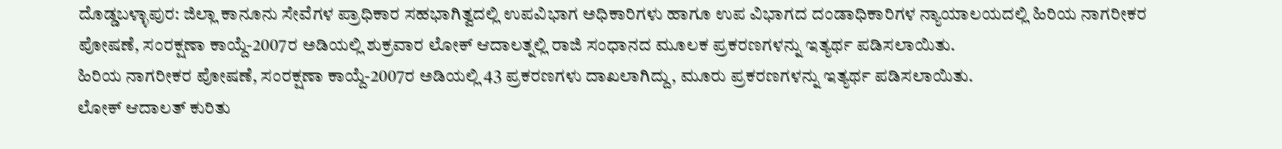ದೊಡ್ಡಬಳ್ಳಾಪುರ: ಜಿಲ್ಲಾ ಕಾನೂನು ಸೇವೆಗಳ ಪ್ರಾಧಿಕಾರ ಸಹಭಾಗಿತ್ವದಲ್ಲಿ ಉಪವಿಭಾಗ ಅಧಿಕಾರಿಗಳು ಹಾಗೂ ಉಪ ವಿಭಾಗದ ದಂಡಾಧಿಕಾರಿಗಳ ನ್ಯಾಯಾಲಯದಲ್ಲಿ ಹಿರಿಯ ನಾಗರೀಕರ ಪೋಷಣೆ, ಸಂರಕ್ಷಣಾ ಕಾಯ್ದೆ-2007ರ ಅಡಿಯಲ್ಲಿ ಶುಕ್ರವಾರ ಲೋಕ್ ಆದಾಲತ್ನಲ್ಲಿ ರಾಜಿ ಸಂಧಾನದ ಮೂಲಕ ಪ್ರಕರಣಗಳನ್ನು ಇತ್ಯರ್ಥ ಪಡಿಸಲಾಯಿತು.
ಹಿರಿಯ ನಾಗರೀಕರ ಪೋಷಣೆ, ಸಂರಕ್ಷಣಾ ಕಾಯ್ದೆ-2007ರ ಅಡಿಯಲ್ಲಿ 43 ಪ್ರಕರಣಗಳು ದಾಖಲಾಗಿದ್ದು, ಮೂರು ಪ್ರಕರಣಗಳನ್ನು ಇತ್ಯರ್ಥ ಪಡಿಸಲಾಯಿತು.
ಲೋಕ್ ಆದಾಲತ್ ಕುರಿತು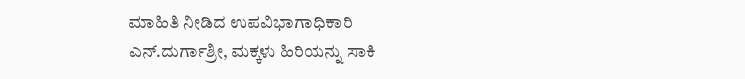ಮಾಹಿತಿ ನೀಡಿದ ಉಪವಿಭಾಗಾಧಿಕಾರಿ ಎನ್.ದುರ್ಗಾಶ್ರೀ, ಮಕ್ಕಳು ಹಿರಿಯನ್ನು ಸಾಕಿ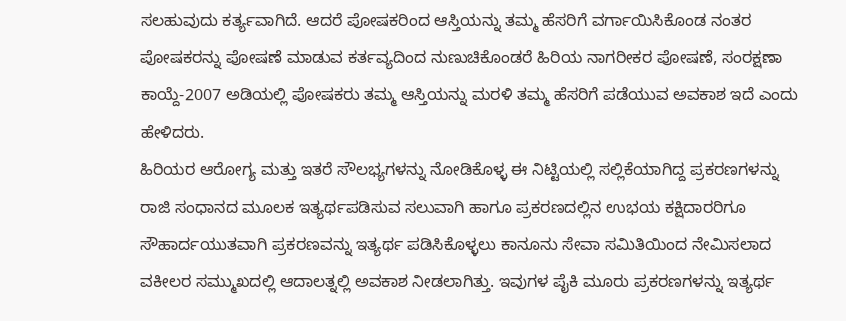ಸಲಹುವುದು ಕರ್ತ್ಯವಾಗಿದೆ. ಆದರೆ ಪೋಷಕರಿಂದ ಆಸ್ತಿಯನ್ನು ತಮ್ಮ ಹೆಸರಿಗೆ ವರ್ಗಾಯಿಸಿಕೊಂಡ ನಂತರ ಪೋಷಕರನ್ನು ಪೋಷಣೆ ಮಾಡುವ ಕರ್ತವ್ಯದಿಂದ ನುಣುಚಿಕೊಂಡರೆ ಹಿರಿಯ ನಾಗರೀಕರ ಪೋಷಣೆ, ಸಂರಕ್ಷಣಾ ಕಾಯ್ದೆ-2007 ಅಡಿಯಲ್ಲಿ ಪೋಷಕರು ತಮ್ಮ ಆಸ್ತಿಯನ್ನು ಮರಳಿ ತಮ್ಮ ಹೆಸರಿಗೆ ಪಡೆಯುವ ಅವಕಾಶ ಇದೆ ಎಂದು ಹೇಳಿದರು.
ಹಿರಿಯರ ಆರೋಗ್ಯ ಮತ್ತು ಇತರೆ ಸೌಲಭ್ಯಗಳನ್ನು ನೋಡಿಕೊಳ್ಳ ಈ ನಿಟ್ಟಿಯಲ್ಲಿ ಸಲ್ಲಿಕೆಯಾಗಿದ್ದ ಪ್ರಕರಣಗಳನ್ನು ರಾಜಿ ಸಂಧಾನದ ಮೂಲಕ ಇತ್ಯರ್ಥಪಡಿಸುವ ಸಲುವಾಗಿ ಹಾಗೂ ಪ್ರಕರಣದಲ್ಲಿನ ಉಭಯ ಕಕ್ಷಿದಾರರಿಗೂ ಸೌಹಾರ್ದಯುತವಾಗಿ ಪ್ರಕರಣವನ್ನು ಇತ್ಯರ್ಥ ಪಡಿಸಿಕೊಳ್ಳಲು ಕಾನೂನು ಸೇವಾ ಸಮಿತಿಯಿಂದ ನೇಮಿಸಲಾದ ವಕೀಲರ ಸಮ್ಮುಖದಲ್ಲಿ ಆದಾಲತ್ನಲ್ಲಿ ಅವಕಾಶ ನೀಡಲಾಗಿತ್ತು. ಇವುಗಳ ಪೈಕಿ ಮೂರು ಪ್ರಕರಣಗಳನ್ನು ಇತ್ಯರ್ಥ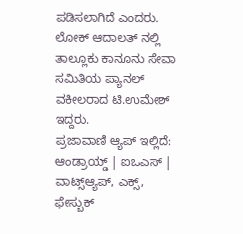ಪಡಿಸಲಾಗಿದೆ ಎಂದರು.
ಲೋಕ್ ಆದಾಲತ್ ನಲ್ಲಿ ತಾಲ್ಲೂಕು ಕಾನೂನು ಸೇವಾ ಸಮಿತಿಯ ಪ್ಯಾನಲ್ ವಕೀಲರಾದ ಟಿ.ಉಮೇಶ್ ಇದ್ದರು.
ಪ್ರಜಾವಾಣಿ ಆ್ಯಪ್ ಇಲ್ಲಿದೆ: ಆಂಡ್ರಾಯ್ಡ್ | ಐಒಎಸ್ | ವಾಟ್ಸ್ಆ್ಯಪ್, ಎಕ್ಸ್, ಫೇಸ್ಬುಕ್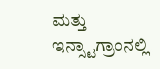ಮತ್ತು ಇನ್ಸ್ಟಾಗ್ರಾಂನಲ್ಲಿ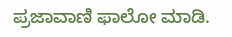ಪ್ರಜಾವಾಣಿ ಫಾಲೋ ಮಾಡಿ.